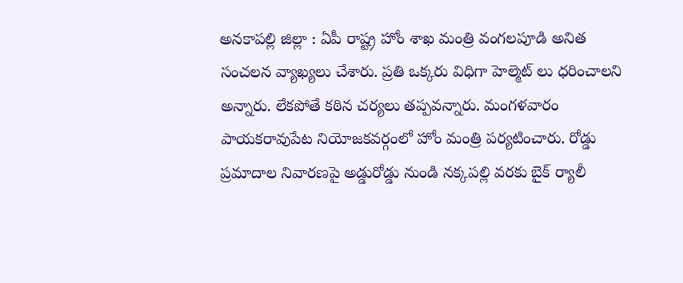అనకాపల్లి జిల్లా : ఏపీ రాష్ట్ర హోం శాఖ మంత్రి వంగలపూడి అనిత సంచలన వ్యాఖ్యలు చేశారు. ప్రతి ఒక్కరు విధిగా హెల్మెట్ లు ధరించాలని అన్నారు. లేకపోతే కఠిన చర్యలు తప్పవన్నారు. మంగళవారం పాయకరావుపేట నియోజకవర్గంలో హోం మంత్రి పర్యటించారు. రోడ్డు ప్రమాదాల నివారణపై అడ్డురోడ్డు నుండి నక్కపల్లి వరకు బైక్ ర్యాలీ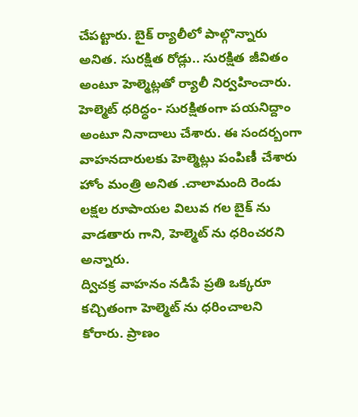చేపట్టారు. బైక్ ర్యాలీలో పాల్గొన్నారు అనిత. సురక్షిత రోడ్లు.. సురక్షిత జీవితం అంటూ హెల్మెట్లతో ర్యాలీ నిర్వహించారు. హెల్మెట్ ధరిద్ధం- సురక్షితంగా పయనిద్దాం అంటూ నినాదాలు చేశారు. ఈ సందర్బంగా వాహనదారులకు హెల్మెట్లు పంపిణీ చేశారు హోం మంత్రి అనిత .చాలామంది రెండు లక్షల రూపాయల విలువ గల బైక్ ను వాడతారు గాని, హెల్మెట్ ను ధరించరని అన్నారు.
ద్విచక్ర వాహనం నడిపే ప్రతి ఒక్కరూ కచ్చితంగా హెల్మెట్ ను ధరించాలని కోరారు. ప్రాణం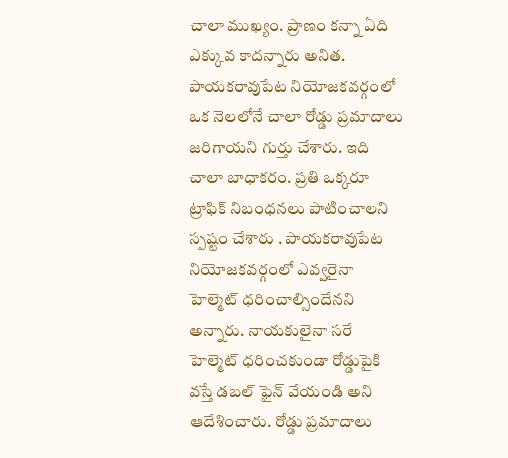చాలా ముఖ్యం. ప్రాణం కన్నా ఏది ఎక్కువ కాదన్నారు అనిత. పాయకరావుపేట నియోజకవర్గంలో ఒక నెలలోనే చాలా రోడ్డు ప్రమాదాలు జరిగాయని గుర్తు చేశారు. ఇది చాలా బాధాకరం. ప్రతి ఒక్కరూ ట్రాఫిక్ నిబంధనలు పాటించాలని స్పష్టం చేశారు . పాయకరావుపేట నియోజకవర్గంలో ఎవ్వరైనా హెల్మెట్ ధరించాల్సిందేనని అన్నారు. నాయకులైనా సరే హెల్మెట్ ధరించకుండా రోడ్డుపైకి వస్తే డబల్ ఫైన్ వేయండి అని ఆదేశించారు. రోడ్డు ప్రమాదాలు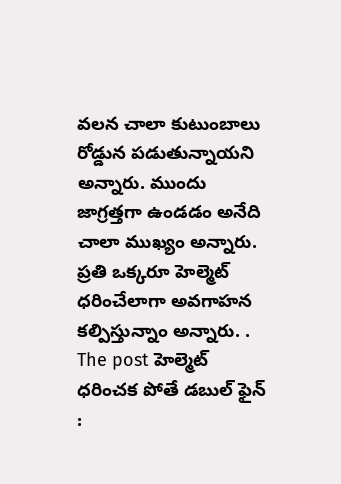వలన చాలా కుటుంబాలు రోడ్డున పడుతున్నాయని అన్నారు. ముందు జాగ్రత్తగా ఉండడం అనేది చాలా ముఖ్యం అన్నారు. ప్రతి ఒక్కరూ హెల్మెట్ ధరించేలాగా అవగాహన కల్పిస్తున్నాం అన్నారు. .
The post హెల్మెట్ ధరించక పోతే డబుల్ ఫైన్ :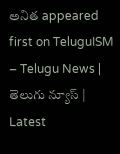అనిత appeared first on TeluguISM – Telugu News | తెలుగు న్యూస్ | Latest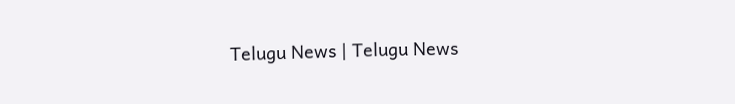Telugu News | Telugu News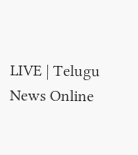LIVE | Telugu News Online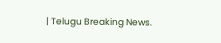| Telugu Breaking News.